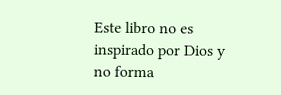Este libro no es inspirado por Dios y no forma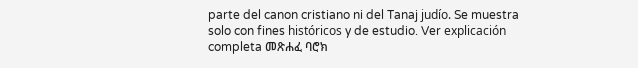parte del canon cristiano ni del Tanaj judío. Se muestra solo con fines históricos y de estudio. Ver explicación completa መጽሐፈ ባሮክ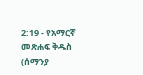2:19 - የአማርኛ መጽሐፍ ቅዱስ (ሰማንያ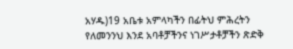አሃዱ)19 አቤቱ አምላካችን በፊትህ ምሕረትን የለመንንህ እንደ አባቶቻችንና ነገሥታቶቻችን ጽድቅ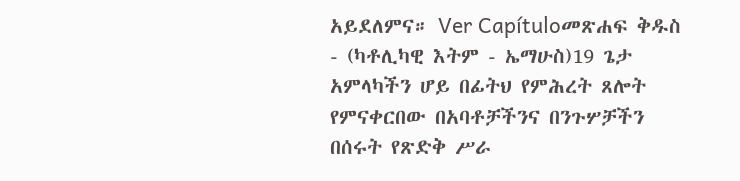አይደለምና። Ver Capítuloመጽሐፍ ቅዱስ - (ካቶሊካዊ እትም - ኤማሁስ)19 ጌታ አምላካችን ሆይ በፊትህ የምሕረት ጸሎት የምናቀርበው በአባቶቻችንና በንጉሦቻችን በሰሩት የጽድቅ ሥራ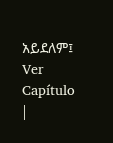አይደለም፤ Ver Capítulo |